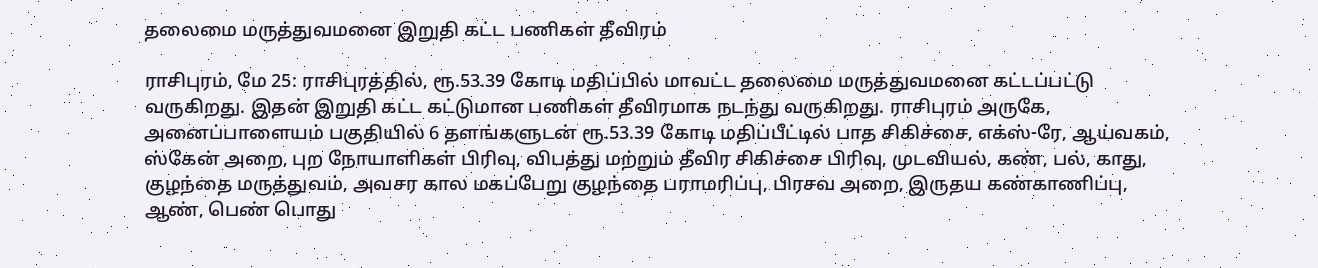தலைமை மருத்துவமனை இறுதி கட்ட பணிகள் தீவிரம்

ராசிபுரம், மே 25: ராசிபுரத்தில், ரூ.53.39 கோடி மதிப்பில் மாவட்ட தலைமை மருத்துவமனை கட்டப்பட்டு வருகிறது. இதன் இறுதி கட்ட கட்டுமான பணிகள் தீவிரமாக நடந்து வருகிறது. ராசிபுரம் அருகே, அனைப்பாளையம் பகுதியில் 6 தளங்களுடன் ரூ.53.39 கோடி மதிப்பீட்டில் பாத சிகிச்சை, எக்ஸ்-ரே, ஆய்வகம், ஸ்கேன் அறை, புற நோயாளிகள் பிரிவு, விபத்து மற்றும் தீவிர சிகிச்சை பிரிவு, முடவியல், கண், பல், காது, குழந்தை மருத்துவம், அவசர கால மகப்பேறு குழந்தை பராமரிப்பு, பிரசவ அறை, இருதய கண்காணிப்பு, ஆண், பெண் பொது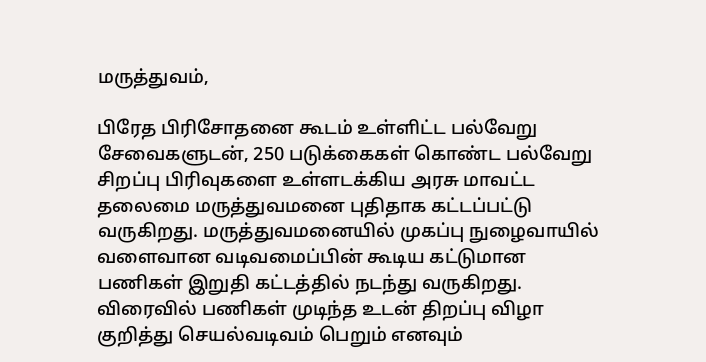மருத்துவம்,

பிரேத பிரிசோதனை கூடம் உள்ளிட்ட பல்வேறு சேவைகளுடன், 250 படுக்கைகள் கொண்ட பல்வேறு சிறப்பு பிரிவுகளை உள்ளடக்கிய அரசு மாவட்ட தலைமை மருத்துவமனை புதிதாக கட்டப்பட்டு வருகிறது. மருத்துவமனையில் முகப்பு நுழைவாயில் வளைவான வடிவமைப்பின் கூடிய கட்டுமான பணிகள் இறுதி கட்டத்தில் நடந்து வருகிறது.  விரைவில் பணிகள் முடிந்த உடன் திறப்பு விழா குறித்து செயல்வடிவம் பெறும் எனவும்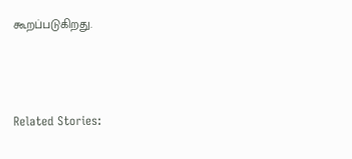கூறப்படுகிறது.



Related Stories: